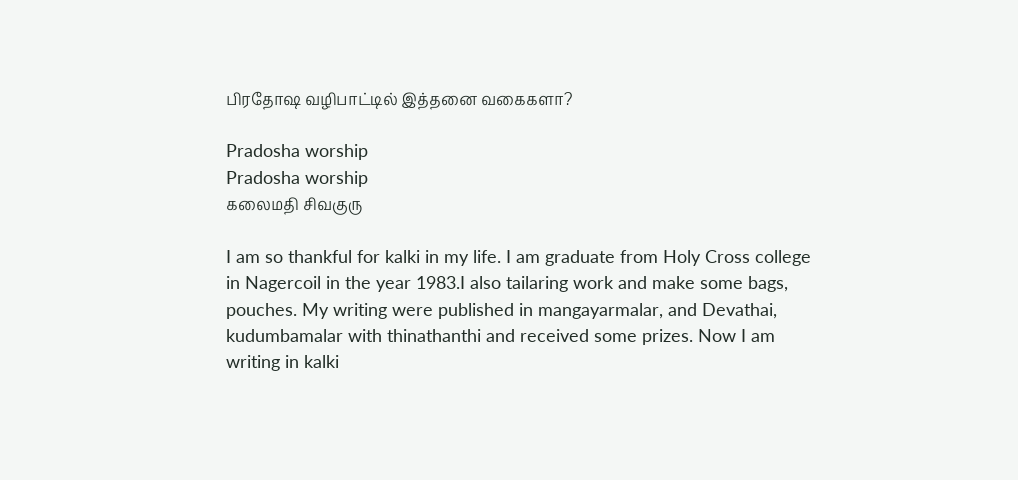பிரதோஷ வழிபாட்டில் இத்தனை வகைகளா?

Pradosha worship
Pradosha worship
கலைமதி சிவகுரு

I am so thankful for kalki in my life. I am graduate from Holy Cross college in Nagercoil in the year 1983.I also tailaring work and make some bags, pouches. My writing were published in mangayarmalar, and Devathai, kudumbamalar with thinathanthi and received some prizes. Now I am writing in kalki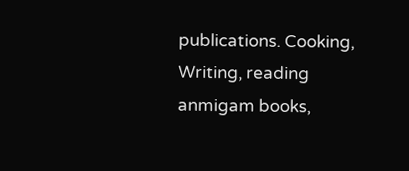publications. Cooking, Writing, reading anmigam books,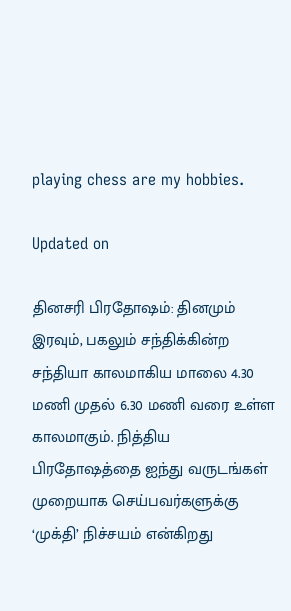playing chess are my hobbies.

Updated on

தினசரி பிரதோஷம்: தினமும் இரவும், பகலும் சந்திக்கின்ற சந்தியா காலமாகிய மாலை 4.30 மணி முதல் 6.30 மணி வரை உள்ள காலமாகும். நித்திய பிரதோஷத்தை ஐந்து வருடங்கள் முறையாக செய்பவர்களுக்கு ‘முக்தி’ நிச்சயம் என்கிறது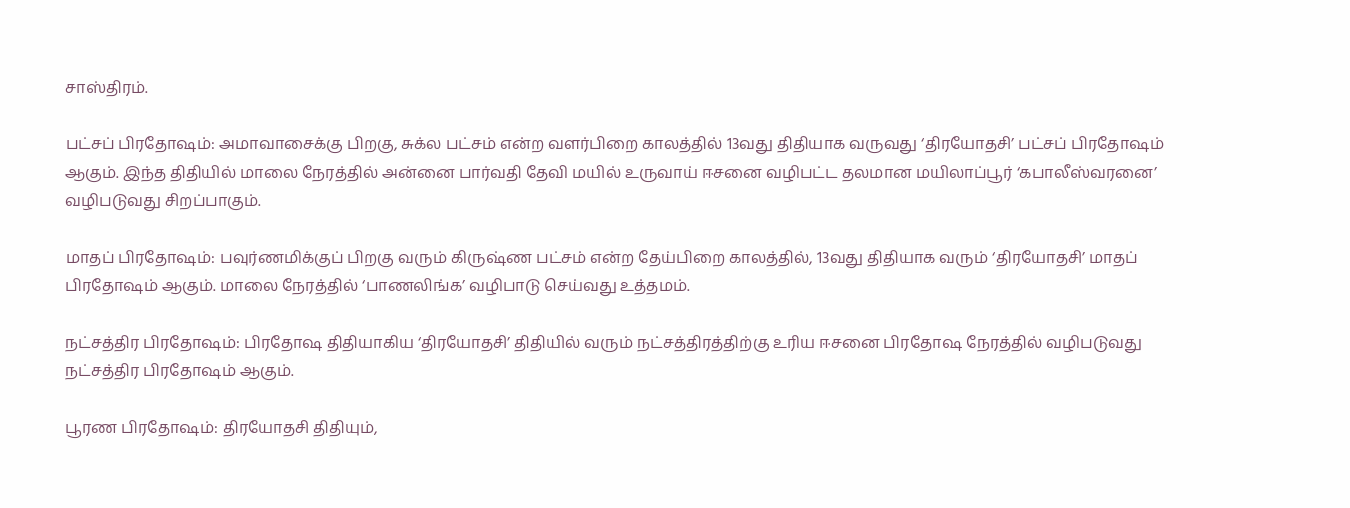சாஸ்திரம்.

பட்சப் பிரதோஷம்: அமாவாசைக்கு பிறகு, சுக்ல பட்சம் என்ற வளர்பிறை காலத்தில் 13வது திதியாக வருவது ‘திரயோதசி’ பட்சப் பிரதோஷம் ஆகும். இந்த திதியில் மாலை நேரத்தில் அன்னை பார்வதி தேவி மயில் உருவாய் ஈசனை வழிபட்ட தலமான மயிலாப்பூர் ‘கபாலீஸ்வரனை’ வழிபடுவது சிறப்பாகும்.

மாதப் பிரதோஷம்: பவுர்ணமிக்குப் பிறகு வரும் கிருஷ்ண பட்சம் என்ற தேய்பிறை காலத்தில், 13வது திதியாக வரும் ‘திரயோதசி’ மாதப் பிரதோஷம் ஆகும். மாலை நேரத்தில் ‘பாணலிங்க’ வழிபாடு செய்வது உத்தமம்.

நட்சத்திர பிரதோஷம்: பிரதோஷ திதியாகிய ‘திரயோதசி’ திதியில் வரும் நட்சத்திரத்திற்கு உரிய ஈசனை பிரதோஷ நேரத்தில் வழிபடுவது நட்சத்திர பிரதோஷம் ஆகும்.

பூரண பிரதோஷம்: திரயோதசி திதியும்,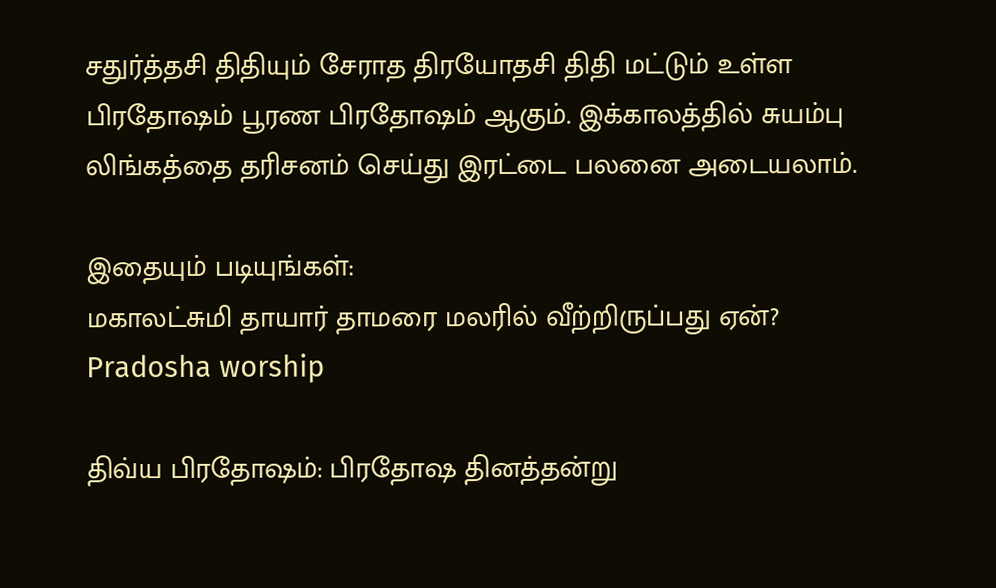சதுர்த்தசி திதியும் சேராத திரயோதசி திதி மட்டும் உள்ள பிரதோஷம் பூரண பிரதோஷம் ஆகும். இக்காலத்தில் சுயம்பு லிங்கத்தை தரிசனம் செய்து இரட்டை பலனை அடையலாம்.

இதையும் படியுங்கள்:
மகாலட்சுமி தாயார் தாமரை மலரில் வீற்றிருப்பது ஏன்?
Pradosha worship

திவ்ய பிரதோஷம்: பிரதோஷ தினத்தன்று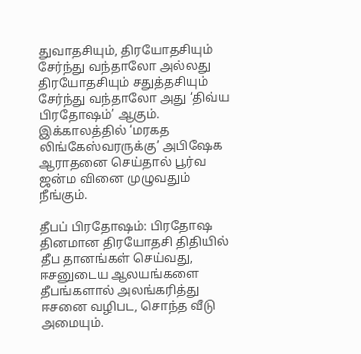துவாதசியும், திரயோதசியும் சேர்ந்து வந்தாலோ அல்லது திரயோதசியும் சதுத்தசியும் சேர்ந்து வந்தாலோ அது ‘திவ்ய பிரதோஷம்’ ஆகும். இக்காலத்தில் ‘மரகத லிங்கேஸ்வரருக்கு’ அபிஷேக ஆராதனை செய்தால் பூர்வ ஜன்ம வினை முழுவதும் நீங்கும்.

தீபப் பிரதோஷம்: பிரதோஷ தினமான திரயோதசி திதியில் தீப தானங்கள் செய்வது, ஈசனுடைய ஆலயங்களை தீபங்களால் அலங்கரித்து ஈசனை வழிபட, சொந்த வீடு அமையும்.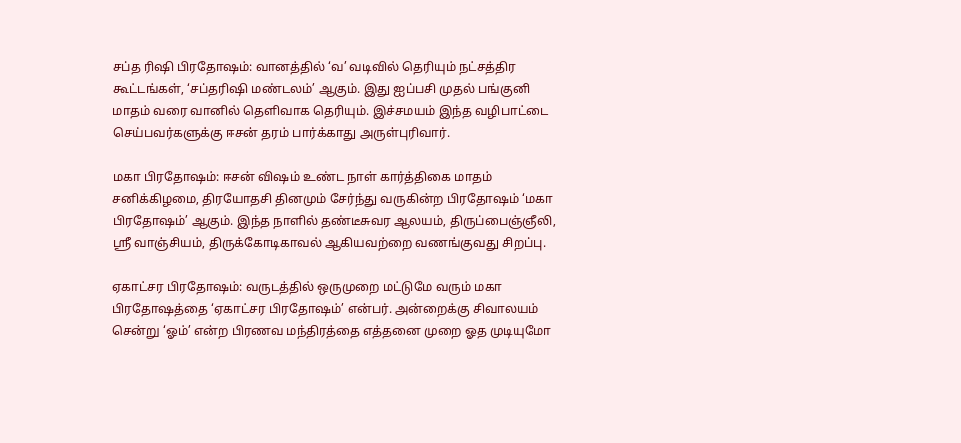சப்த ரிஷி பிரதோஷம்: வானத்தில் ‘வ’ வடிவில் தெரியும் நட்சத்திர கூட்டங்கள், ‘சப்தரிஷி மண்டலம்’ ஆகும். இது ஐப்பசி முதல் பங்குனி மாதம் வரை வானில் தெளிவாக தெரியும். இச்சமயம் இந்த வழிபாட்டை செய்பவர்களுக்கு ஈசன் தரம் பார்க்காது அருள்புரிவார்.

மகா பிரதோஷம்: ஈசன் விஷம் உண்ட நாள் கார்த்திகை மாதம் சனிக்கிழமை, திரயோதசி தினமும் சேர்ந்து வருகின்ற பிரதோஷம் ‘மகா பிரதோஷம்’ ஆகும். இந்த நாளில் தண்டீசுவர ஆலயம், திருப்பைஞ்ஞீலி, ஸ்ரீ வாஞ்சியம், திருக்கோடிகாவல் ஆகியவற்றை வணங்குவது சிறப்பு.

ஏகாட்சர பிரதோஷம்: வருடத்தில் ஒருமுறை மட்டுமே வரும் மகா பிரதோஷத்தை ‘ஏகாட்சர பிரதோஷம்’ என்பர். அன்றைக்கு சிவாலயம் சென்று ‘ஓம்’ என்ற பிரணவ மந்திரத்தை எத்தனை முறை ஓத முடியுமோ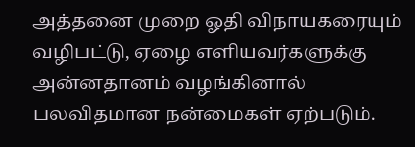அத்தனை முறை ஓதி விநாயகரையும் வழிபட்டு, ஏழை எளியவர்களுக்கு அன்னதானம் வழங்கினால் பலவிதமான நன்மைகள் ஏற்படும்.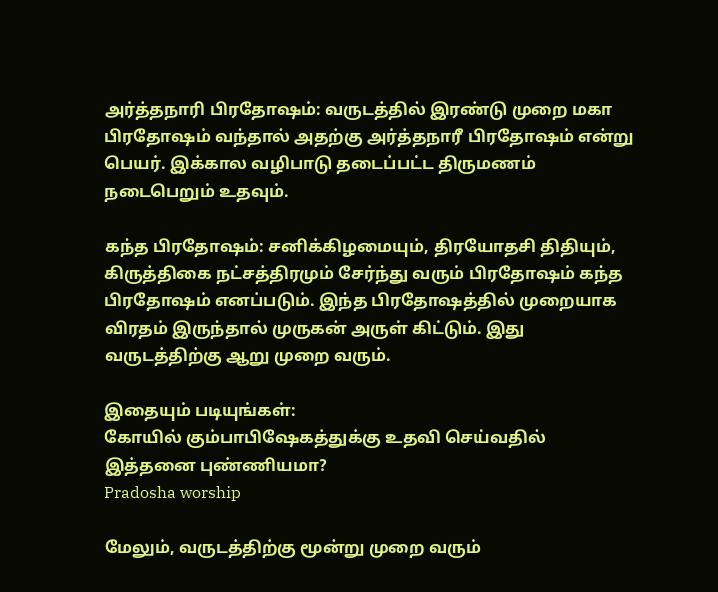அர்த்தநாரி பிரதோஷம்: வருடத்தில் இரண்டு முறை மகா பிரதோஷம் வந்தால் அதற்கு அர்த்தநாரீ பிரதோஷம் என்று பெயர். இக்கால வழிபாடு தடைப்பட்ட திருமணம் நடைபெறும் உதவும்.

கந்த பிரதோஷம்: சனிக்கிழமையும், திரயோதசி திதியும், கிருத்திகை நட்சத்திரமும் சேர்ந்து வரும் பிரதோஷம் கந்த பிரதோஷம் எனப்படும். இந்த பிரதோஷத்தில் முறையாக விரதம் இருந்தால் முருகன் அருள் கிட்டும். இது வருடத்திற்கு ஆறு முறை வரும்.

இதையும் படியுங்கள்:
கோயில் கும்பாபிஷேகத்துக்கு உதவி செய்வதில் இத்தனை புண்ணியமா?
Pradosha worship

மேலும், வருடத்திற்கு மூன்று முறை வரும்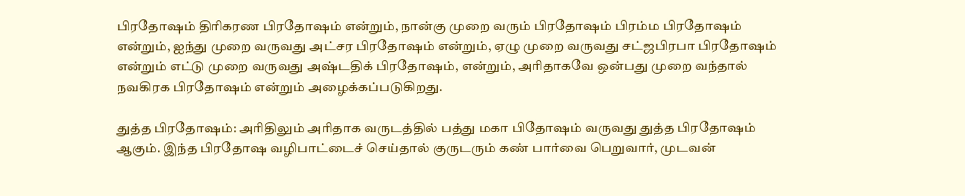பிரதோஷம் திரிகரண பிரதோஷம் என்றும், நான்கு முறை வரும் பிரதோஷம் பிரம்ம பிரதோஷம் என்றும், ஐந்து முறை வருவது அட்சர பிரதோஷம் என்றும், ஏழு முறை வருவது சட்ஜபிரபா பிரதோஷம் என்றும் எட்டு முறை வருவது அஷ்டதிக் பிரதோஷம், என்றும், அரிதாகவே ஒன்பது முறை வந்தால் நவகிரக பிரதோஷம் என்றும் அழைக்கப்படுகிறது.

துத்த பிரதோஷம்: அரிதிலும் அரிதாக வருடத்தில் பத்து மகா பிதோஷம் வருவது துத்த பிரதோஷம் ஆகும். இந்த பிரதோஷ வழிபாட்டைச் செய்தால் குருடரும் கண் பார்வை பெறுவார், முடவன்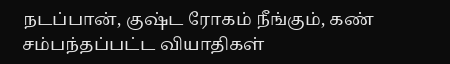நடப்பான், குஷ்ட ரோகம் நீங்கும், கண் சம்பந்தப்பட்ட வியாதிகள்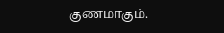குணமாகும்.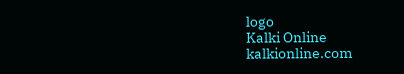logo
Kalki Online
kalkionline.com